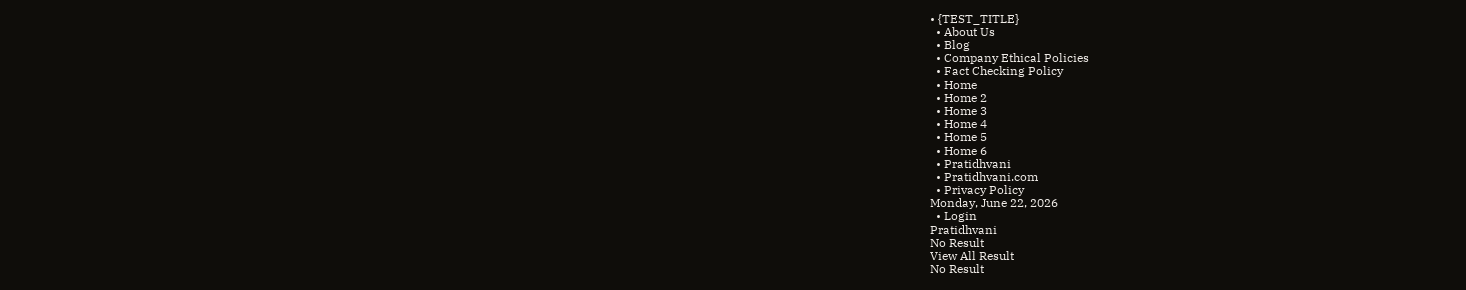• {TEST_TITLE}
  • About Us
  • Blog
  • Company Ethical Policies
  • Fact Checking Policy
  • Home
  • Home 2
  • Home 3
  • Home 4
  • Home 5
  • Home 6
  • Pratidhvani
  • Pratidhvani.com
  • Privacy Policy
Monday, June 22, 2026
  • Login
Pratidhvani
No Result
View All Result
No Result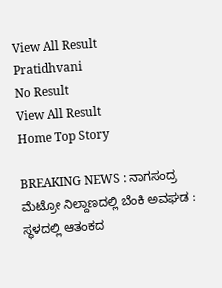View All Result
Pratidhvani
No Result
View All Result
Home Top Story

BREAKING NEWS : ನಾಗಸಂದ್ರ ಮೆಟ್ರೋ ನಿಲ್ದಾಣದಲ್ಲಿ ಬೆಂಕಿ ಅವಘಡ : ಸ್ಥಳದಲ್ಲಿ ಆತಂಕದ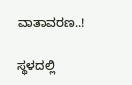ವಾತಾವರಣ..!

ಸ್ಥಳದಲ್ಲಿ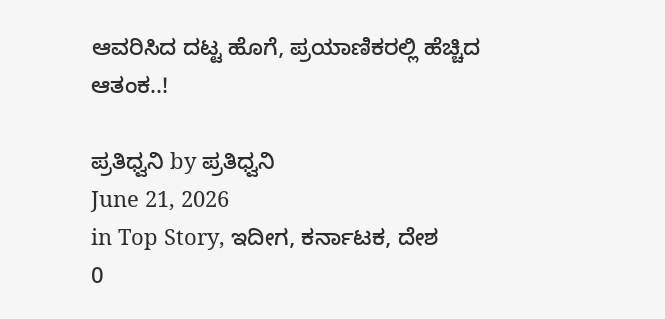ಆವರಿಸಿದ ದಟ್ಟ ಹೊಗೆ, ಪ್ರಯಾಣಿಕರಲ್ಲಿ ಹೆಚ್ಚಿದ ಆತಂಕ..!

ಪ್ರತಿಧ್ವನಿ by ಪ್ರತಿಧ್ವನಿ
June 21, 2026
in Top Story, ಇದೀಗ, ಕರ್ನಾಟಕ, ದೇಶ
0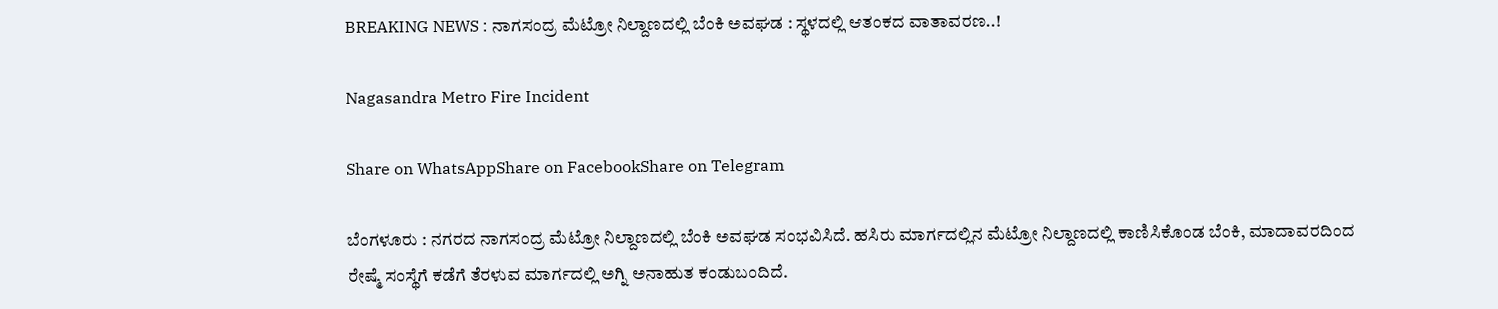BREAKING NEWS : ನಾಗಸಂದ್ರ ಮೆಟ್ರೋ ನಿಲ್ದಾಣದಲ್ಲಿ ಬೆಂಕಿ ಅವಘಡ : ಸ್ಥಳದಲ್ಲಿ ಆತಂಕದ ವಾತಾವರಣ..!

Nagasandra Metro Fire Incident

Share on WhatsAppShare on FacebookShare on Telegram

ಬೆಂಗಳೂರು : ನಗರದ ನಾಗಸಂದ್ರ ಮೆಟ್ರೋ ನಿಲ್ದಾಣದಲ್ಲಿ ಬೆಂಕಿ ಅವಘಡ ಸಂಭವಿಸಿದೆ. ಹಸಿರು ಮಾರ್ಗದಲ್ಲಿನ ಮೆಟ್ರೋ ನಿಲ್ದಾಣದಲ್ಲಿ ಕಾಣಿಸಿಕೊಂಡ ಬೆಂಕಿ, ಮಾದಾವರದಿಂದ ರೇಷ್ಮೆ ಸಂಸ್ಥೆಗೆ ಕಡೆಗೆ ತೆರಳುವ ಮಾರ್ಗದಲ್ಲಿ ಅಗ್ನಿ ಅನಾಹುತ ಕಂಡುಬಂದಿದೆ.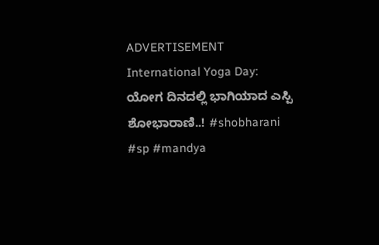ADVERTISEMENT
International Yoga Day: ಯೋಗ ದಿನದಲ್ಲಿ ಭಾಗಿಯಾದ ಎಸ್ಪಿ ಶೋಭಾರಾಣಿ..! #shobharani #sp #mandya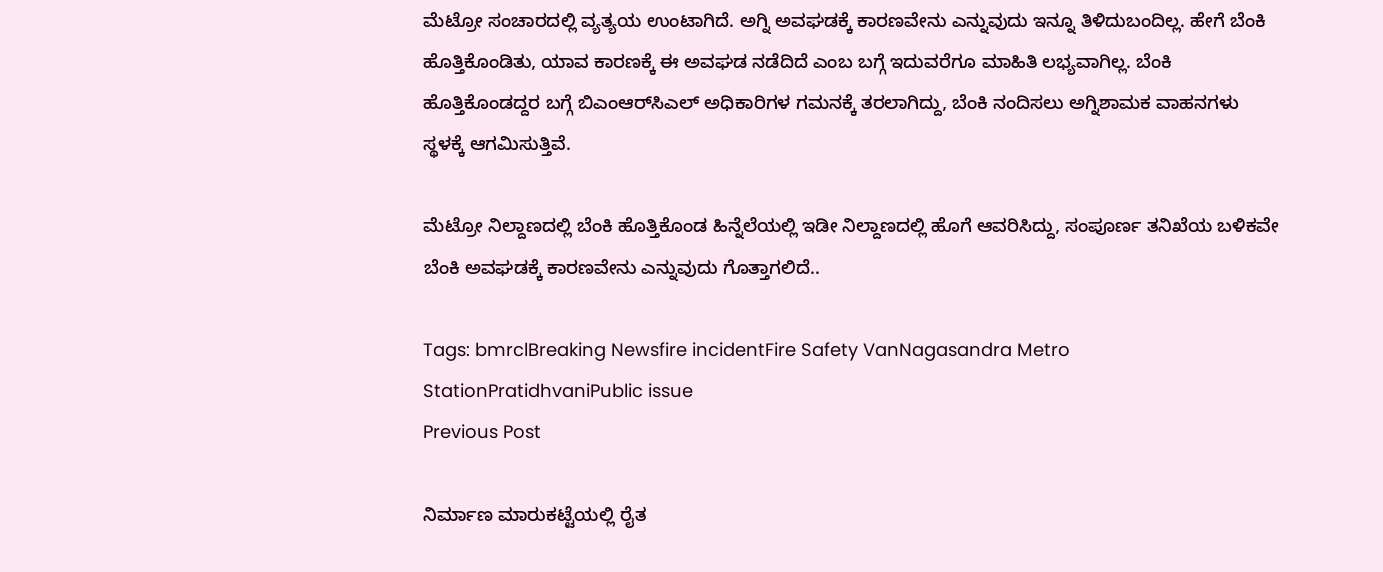ಮೆಟ್ರೋ ಸಂಚಾರದಲ್ಲಿ ವ್ಯತ್ಯಯ ಉಂಟಾಗಿದೆ. ಅಗ್ನಿ ಅವಘಡಕ್ಕೆ ಕಾರಣವೇನು ಎನ್ನುವುದು ಇನ್ನೂ ತಿಳಿದುಬಂದಿಲ್ಲ. ಹೇಗೆ ಬೆಂಕಿ ಹೊತ್ತಿಕೊಂಡಿತು, ಯಾವ ಕಾರಣಕ್ಕೆ ಈ ಅವಘಡ ನಡೆದಿದೆ ಎಂಬ ಬಗ್ಗೆ ಇದುವರೆಗೂ ಮಾಹಿತಿ ಲಭ್ಯವಾಗಿಲ್ಲ. ಬೆಂಕಿ ಹೊತ್ತಿಕೊಂಡದ್ದರ ಬಗ್ಗೆ ಬಿಎಂಆರ್‌ಸಿಎಲ್‌ ಅಧಿಕಾರಿಗಳ ಗಮನಕ್ಕೆ ತರಲಾಗಿದ್ದು, ಬೆಂಕಿ ನಂದಿಸಲು ಅಗ್ನಿಶಾಮಕ ವಾಹನಗಳು ಸ್ಥಳಕ್ಕೆ ಆಗಮಿಸುತ್ತಿವೆ.

ಮೆಟ್ರೋ ನಿಲ್ದಾಣದಲ್ಲಿ ಬೆಂಕಿ ಹೊತ್ತಿಕೊಂಡ ಹಿನ್ನೆಲೆಯಲ್ಲಿ ಇಡೀ ನಿಲ್ದಾಣದಲ್ಲಿ ಹೊಗೆ ಆವರಿಸಿದ್ದು, ಸಂಪೂರ್ಣ ತನಿಖೆಯ ಬಳಿಕವೇ ಬೆಂಕಿ ಅವಘಡಕ್ಕೆ ಕಾರಣವೇನು ಎನ್ನುವುದು ಗೊತ್ತಾಗಲಿದೆ..

Tags: bmrclBreaking Newsfire incidentFire Safety VanNagasandra Metro StationPratidhvaniPublic issue
Previous Post

ನಿರ್ಮಾಣ ಮಾರುಕಟ್ಟೆಯಲ್ಲಿ ರೈತ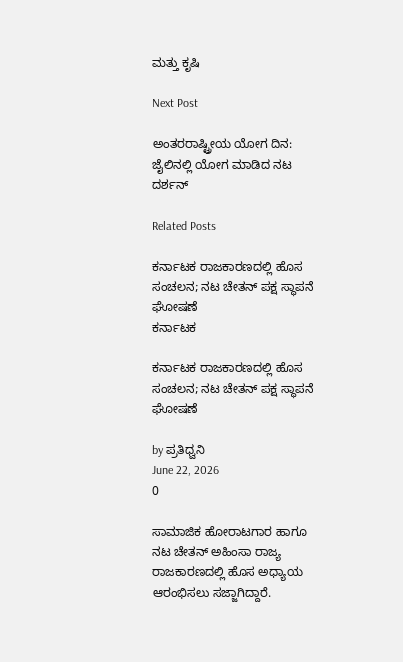ಮತ್ತು ಕೃಷಿ

Next Post

ಅಂತರರಾಷ್ಟ್ರೀಯ ಯೋಗ ದಿನ: ಜೈಲಿನಲ್ಲಿ ಯೋಗ ಮಾಡಿದ ನಟ ದರ್ಶನ್

Related Posts

ಕರ್ನಾಟಕ ರಾಜಕಾರಣದಲ್ಲಿ ಹೊಸ ಸಂಚಲನ; ನಟ ಚೇತನ್ ಪಕ್ಷ ಸ್ಥಾಪನೆ ಘೋಷಣೆ
ಕರ್ನಾಟಕ

ಕರ್ನಾಟಕ ರಾಜಕಾರಣದಲ್ಲಿ ಹೊಸ ಸಂಚಲನ; ನಟ ಚೇತನ್ ಪಕ್ಷ ಸ್ಥಾಪನೆ ಘೋಷಣೆ

by ಪ್ರತಿಧ್ವನಿ
June 22, 2026
0

ಸಾಮಾಜಿಕ ಹೋರಾಟಗಾರ ಹಾಗೂ ನಟ ಚೇತನ್ ಅಹಿಂಸಾ ರಾಜ್ಯ ರಾಜಕಾರಣದಲ್ಲಿ ಹೊಸ ಅಧ್ಯಾಯ ಆರಂಭಿಸಲು ಸಜ್ಜಾಗಿದ್ದಾರೆ.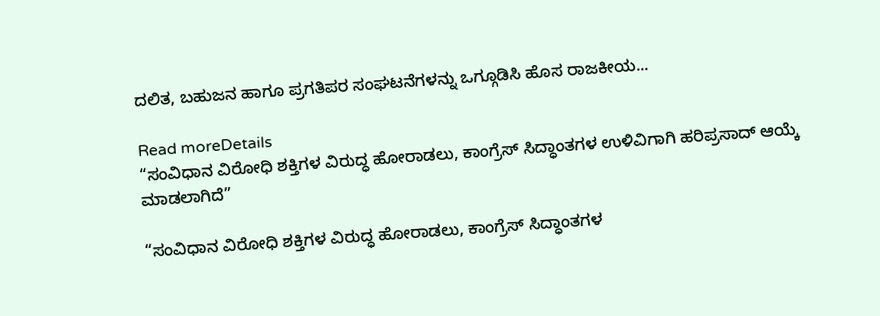ದಲಿತ, ಬಹುಜನ ಹಾಗೂ ಪ್ರಗತಿಪರ ಸಂಘಟನೆಗಳನ್ನು ಒಗ್ಗೂಡಿಸಿ ಹೊಸ ರಾಜಕೀಯ...

Read moreDetails
“ಸಂವಿಧಾನ ವಿರೋಧಿ ಶಕ್ತಿಗಳ ವಿರುದ್ಧ ಹೋರಾಡಲು, ಕಾಂಗ್ರೆಸ್‌ ಸಿದ್ಧಾಂತಗಳ ಉಳಿವಿಗಾಗಿ ಹರಿಪ್ರಸಾದ್‌ ಆಯ್ಕೆ ಮಾಡಲಾಗಿದೆ”

“ಸಂವಿಧಾನ ವಿರೋಧಿ ಶಕ್ತಿಗಳ ವಿರುದ್ಧ ಹೋರಾಡಲು, ಕಾಂಗ್ರೆಸ್‌ ಸಿದ್ಧಾಂತಗಳ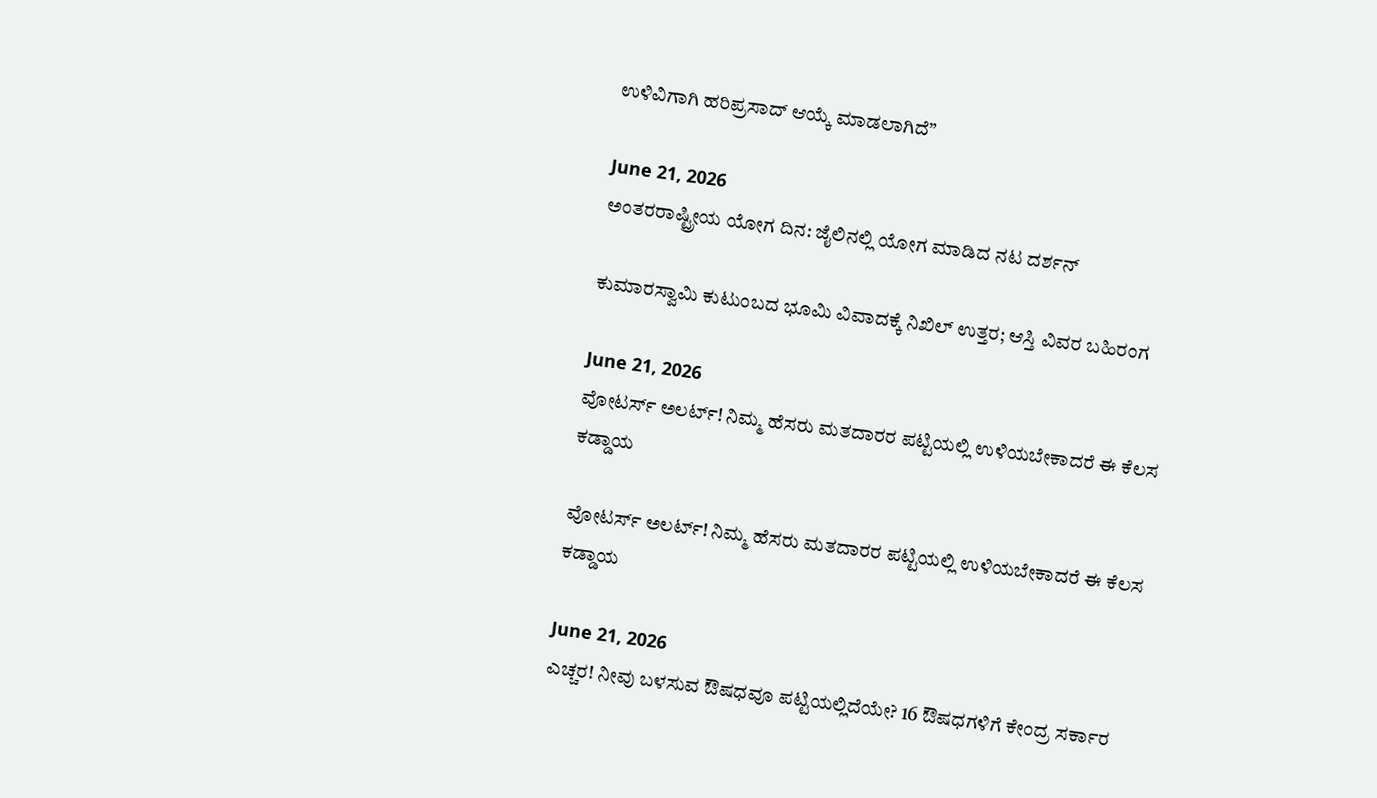ಉಳಿವಿಗಾಗಿ ಹರಿಪ್ರಸಾದ್‌ ಆಯ್ಕೆ ಮಾಡಲಾಗಿದೆ”

June 21, 2026
ಅಂತರರಾಷ್ಟ್ರೀಯ ಯೋಗ ದಿನ: ಜೈಲಿನಲ್ಲಿ ಯೋಗ ಮಾಡಿದ ನಟ ದರ್ಶನ್

ಕುಮಾರಸ್ವಾಮಿ ಕುಟುಂಬದ ಭೂಮಿ ವಿವಾದಕ್ಕೆ ನಿಖಿಲ್ ಉತ್ತರ; ಆಸ್ತಿ ವಿವರ ಬಹಿರಂಗ

June 21, 2026
ವೋಟರ್ಸ್ ಅಲರ್ಟ್! ನಿಮ್ಮ ಹೆಸರು ಮತದಾರರ ಪಟ್ಟಿಯಲ್ಲಿ ಉಳಿಯಬೇಕಾದರೆ ಈ ಕೆಲಸ ಕಡ್ಡಾಯ

ವೋಟರ್ಸ್ ಅಲರ್ಟ್! ನಿಮ್ಮ ಹೆಸರು ಮತದಾರರ ಪಟ್ಟಿಯಲ್ಲಿ ಉಳಿಯಬೇಕಾದರೆ ಈ ಕೆಲಸ ಕಡ್ಡಾಯ

June 21, 2026
ಎಚ್ಚರ! ನೀವು ಬಳಸುವ ಔಷಧವೂ ಪಟ್ಟಿಯಲ್ಲಿದೆಯೇ? 16 ಔಷಧಗಳಿಗೆ ಕೇಂದ್ರ ಸರ್ಕಾರ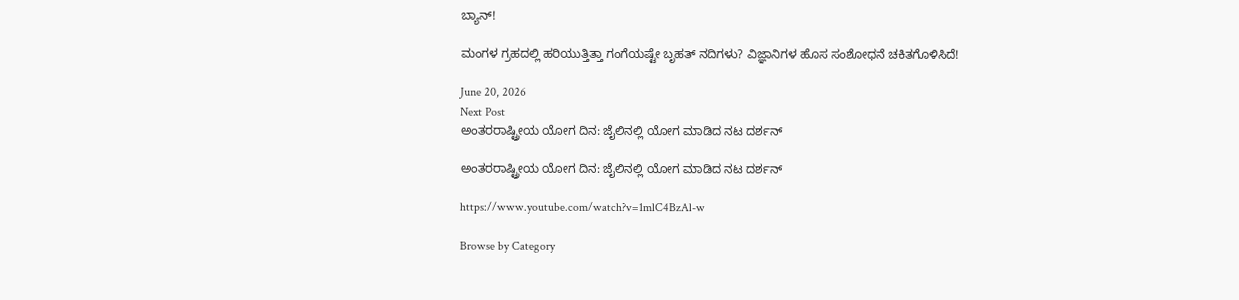ಬ್ಯಾನ್!

ಮಂಗಳ ಗ್ರಹದಲ್ಲಿ ಹರಿಯುತ್ತಿತ್ತಾ ಗಂಗೆಯಷ್ಟೇ ಬೃಹತ್ ನದಿಗಳು? ವಿಜ್ಞಾನಿಗಳ ಹೊಸ ಸಂಶೋಧನೆ ಚಕಿತಗೊಳಿಸಿದೆ!

June 20, 2026
Next Post
ಅಂತರರಾಷ್ಟ್ರೀಯ ಯೋಗ ದಿನ: ಜೈಲಿನಲ್ಲಿ ಯೋಗ ಮಾಡಿದ ನಟ ದರ್ಶನ್

ಅಂತರರಾಷ್ಟ್ರೀಯ ಯೋಗ ದಿನ: ಜೈಲಿನಲ್ಲಿ ಯೋಗ ಮಾಡಿದ ನಟ ದರ್ಶನ್

https://www.youtube.com/watch?v=1mlC4BzAl-w

Browse by Category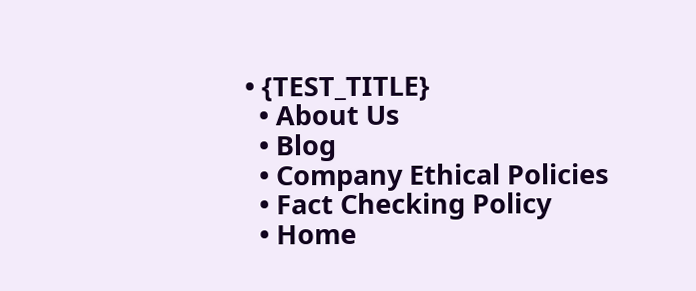• {TEST_TITLE}
  • About Us
  • Blog
  • Company Ethical Policies
  • Fact Checking Policy
  • Home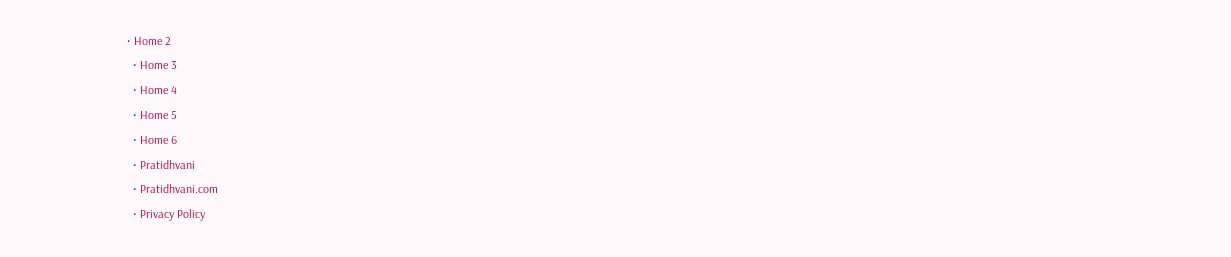• Home 2
  • Home 3
  • Home 4
  • Home 5
  • Home 6
  • Pratidhvani
  • Pratidhvani.com
  • Privacy Policy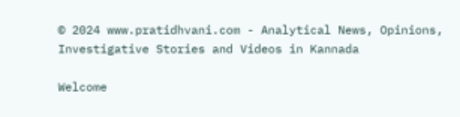© 2024 www.pratidhvani.com - Analytical News, Opinions, Investigative Stories and Videos in Kannada

Welcome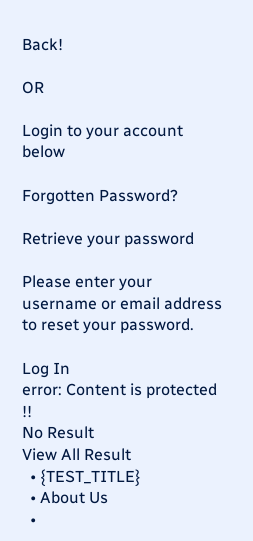Back!

OR

Login to your account below

Forgotten Password?

Retrieve your password

Please enter your username or email address to reset your password.

Log In
error: Content is protected !!
No Result
View All Result
  • {TEST_TITLE}
  • About Us
  •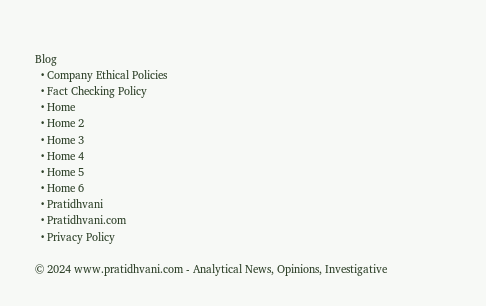Blog
  • Company Ethical Policies
  • Fact Checking Policy
  • Home
  • Home 2
  • Home 3
  • Home 4
  • Home 5
  • Home 6
  • Pratidhvani
  • Pratidhvani.com
  • Privacy Policy

© 2024 www.pratidhvani.com - Analytical News, Opinions, Investigative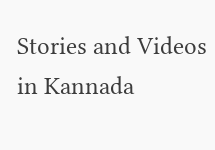Stories and Videos in Kannada